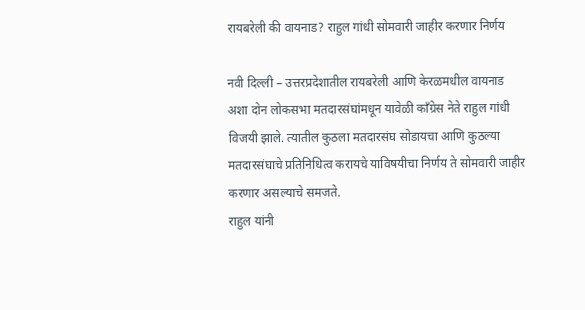रायबरेली की वायनाड? राहुल गांधी सोमवारी जाहीर करणार निर्णय

नवी दिल्ली – उत्तरप्रदेशातील रायबरेली आणि केरळमधील वायनाड अशा दोन लोकसभा मतदारसंघांमधून यावेळी कॉंग्रेस नेते राहुल गांधी विजयी झाले. त्यातील कुठला मतदारसंघ सोडायचा आणि कुठल्या मतदारसंघाचे प्रतिनिधित्व करायचे याविषयीचा निर्णय ते सोमवारी जाहीर करणार असल्याचे समजते.
राहुल यांनी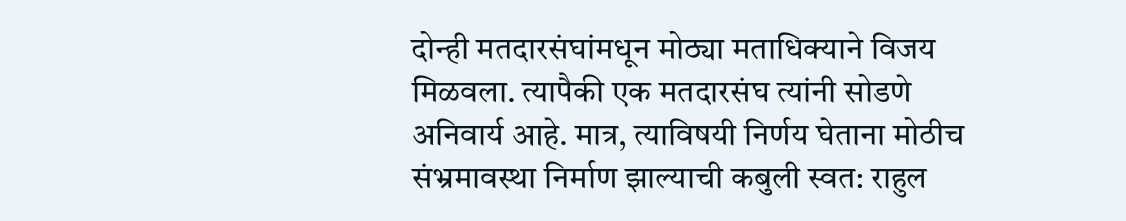दोन्ही मतदारसंघांमधून मोठ्या मताधिक्याने विजय मिळवला. त्यापैकी एक मतदारसंघ त्यांनी सोडणे अनिवार्य आहे. मात्र, त्याविषयी निर्णय घेताना मोठीच संभ्रमावस्था निर्माण झाल्याची कबुली स्वत: राहुल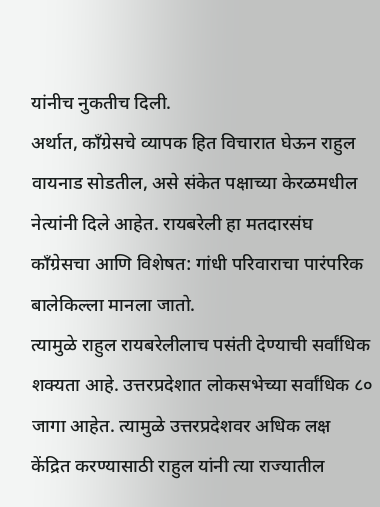यांनीच नुकतीच दिली.
अर्थात, कॉंग्रेसचे व्यापक हित विचारात घेऊन राहुल वायनाड सोडतील, असे संकेत पक्षाच्या केरळमधील नेत्यांनी दिले आहेत. रायबरेली हा मतदारसंघ कॉंग्रेसचा आणि विशेषत: गांधी परिवाराचा पारंपरिक बालेकिल्ला मानला जातो.
त्यामुळे राहुल रायबरेलीलाच पसंती देण्याची सर्वांधिक शक्यता आहे. उत्तरप्रदेशात लोकसभेच्या सर्वांधिक ८० जागा आहेत. त्यामुळे उत्तरप्रदेशवर अधिक लक्ष केंद्रित करण्यासाठी राहुल यांनी त्या राज्यातील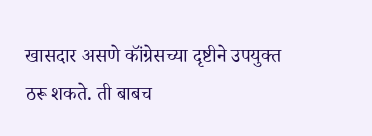खासदार असणे कॉंग्रेसच्या दृष्टीने उपयुक्त ठरू शकते. ती बाबच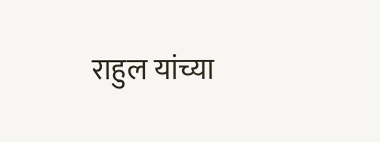राहुल यांच्या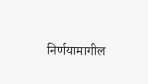निर्णयामागील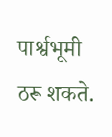पार्श्वभूमी ठरू शकते.